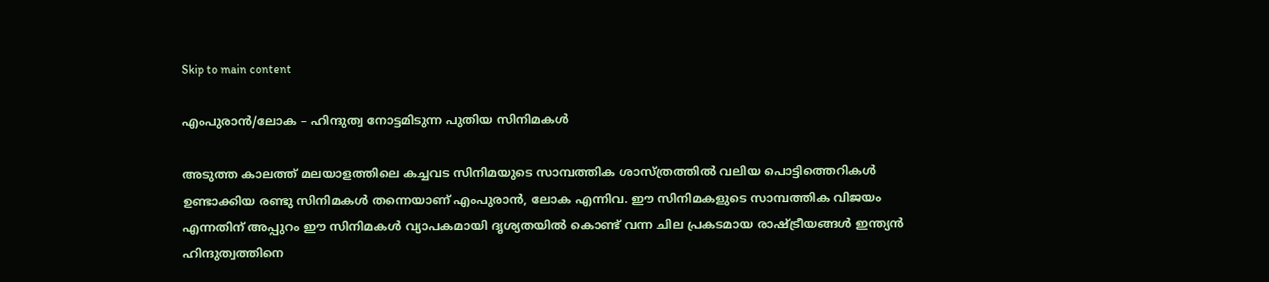Skip to main content

എംപുരാന്‍/ലോക – ഹിന്ദുത്വ നോട്ടമിടുന്ന പുതിയ സിനിമകള്‍

അടുത്ത കാലത്ത് മലയാളത്തിലെ കച്ചവട സിനിമയുടെ സാമ്പത്തിക ശാസ്ത്രത്തില്‍ വലിയ പൊട്ടിത്തെറികള്‍ ഉണ്ടാക്കിയ രണ്ടു സിനിമകള്‍ തന്നെയാണ് എംപുരാന്‍, ലോക എന്നിവ. ഈ സിനിമകളുടെ സാമ്പത്തിക വിജയം എന്നതിന് അപ്പുറം ഈ സിനിമകള്‍ വ്യാപകമായി ദൃശ്യതയില്‍ കൊണ്ട് വന്ന ചില പ്രകടമായ രാഷ്ട്രീയങ്ങള്‍ ഇന്ത്യന്‍ ഹിന്ദുത്വത്തിനെ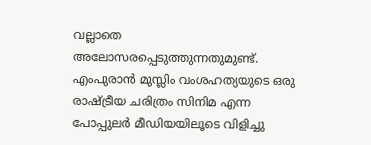വല്ലാതെ അലോസരപ്പെടുത്തുന്നതുമുണ്ട്. എംപുരാന്‍ മുസ്ലിം വംശഹത്യയുടെ ഒരു രാഷ്ട്രീയ ചരിത്രം സിനിമ എന്ന പോപ്പുലര്‍ മീഡിയയിലൂടെ വിളിച്ചു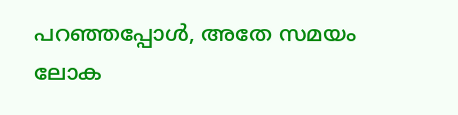പറഞ്ഞപ്പോള്‍, അതേ സമയം ലോക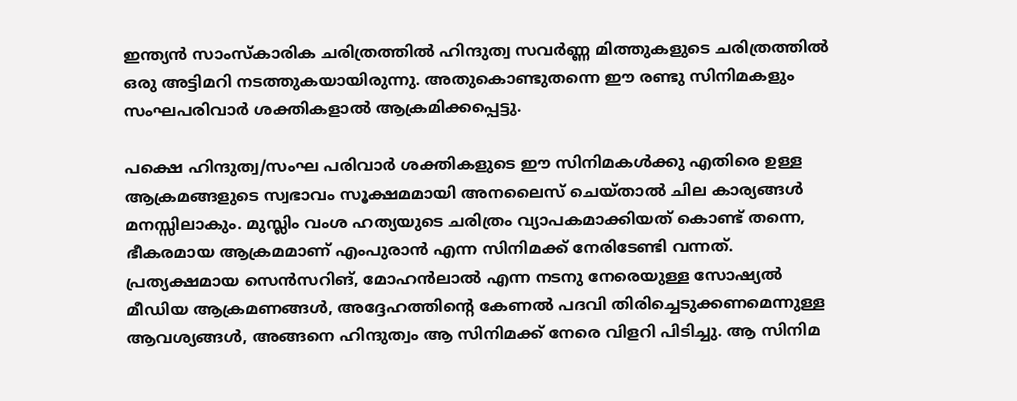ഇന്ത്യന്‍ സാംസ്‌കാരിക ചരിത്രത്തില്‍ ഹിന്ദുത്വ സവര്‍ണ്ണ മിത്തുകളുടെ ചരിത്രത്തില്‍ ഒരു അട്ടിമറി നടത്തുകയായിരുന്നു. അതുകൊണ്ടുതന്നെ ഈ രണ്ടു സിനിമകളും സംഘപരിവാര്‍ ശക്തികളാല്‍ ആക്രമിക്കപ്പെട്ടു.

പക്ഷെ ഹിന്ദുത്വ/സംഘ പരിവാര്‍ ശക്തികളുടെ ഈ സിനിമകള്‍ക്കു എതിരെ ഉള്ള ആക്രമങ്ങളുടെ സ്വഭാവം സൂക്ഷമമായി അനലൈസ് ചെയ്താല്‍ ചില കാര്യങ്ങള്‍ മനസ്സിലാകും. മുസ്ലിം വംശ ഹത്യയുടെ ചരിത്രം വ്യാപകമാക്കിയത് കൊണ്ട് തന്നെ, ഭീകരമായ ആക്രമമാണ് എംപുരാന്‍ എന്ന സിനിമക്ക് നേരിടേണ്ടി വന്നത്. പ്രത്യക്ഷമായ സെന്‍സറിങ്, മോഹന്‍ലാല്‍ എന്ന നടനു നേരെയുള്ള സോഷ്യല്‍ മീഡിയ ആക്രമണങ്ങള്‍, അദ്ദേഹത്തിന്റെ കേണല്‍ പദവി തിരിച്ചെടുക്കണമെന്നുള്ള ആവശ്യങ്ങള്‍, അങ്ങനെ ഹിന്ദുത്വം ആ സിനിമക്ക് നേരെ വിളറി പിടിച്ചു. ആ സിനിമ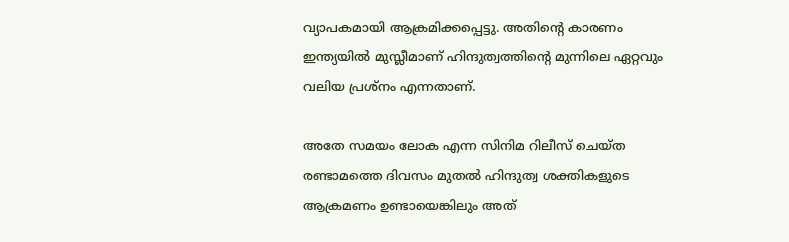വ്യാപകമായി ആക്രമിക്കപ്പെട്ടു. അതിന്റെ കാരണം ഇന്ത്യയില്‍ മുസ്ലീമാണ് ഹിന്ദുത്വത്തിന്റെ മുന്നിലെ ഏറ്റവും വലിയ പ്രശ്‌നം എന്നതാണ്.

അതേ സമയം ലോക എന്ന സിനിമ റിലീസ് ചെയ്ത രണ്ടാമത്തെ ദിവസം മുതല്‍ ഹിന്ദുത്വ ശക്തികളുടെ ആക്രമണം ഉണ്ടായെങ്കിലും അത്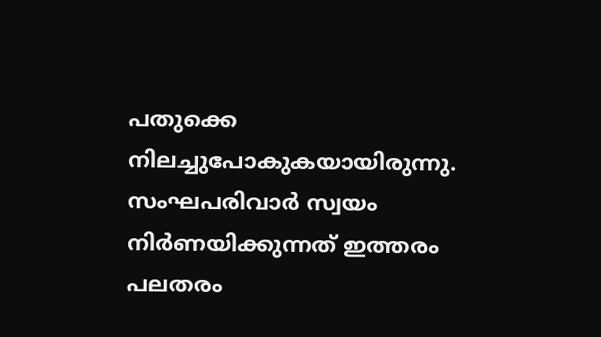പതുക്കെ നിലച്ചുപോകുകയായിരുന്നു. സംഘപരിവാര്‍ സ്വയം നിര്‍ണയിക്കുന്നത് ഇത്തരം പലതരം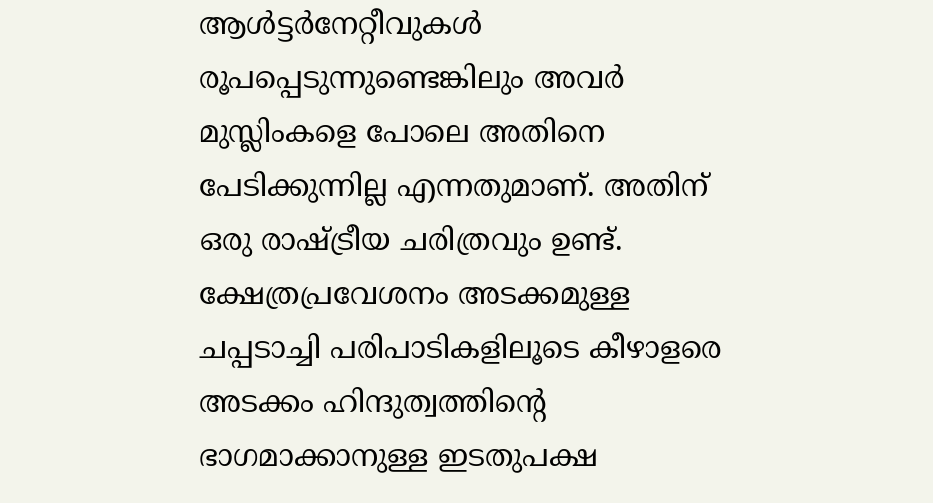ആള്‍ട്ടര്‍നേറ്റീവുകള്‍ രൂപപ്പെടുന്നുണ്ടെങ്കിലും അവര്‍ മുസ്ലിംകളെ പോലെ അതിനെ പേടിക്കുന്നില്ല എന്നതുമാണ്. അതിന് ഒരു രാഷ്ട്രീയ ചരിത്രവും ഉണ്ട്. ക്ഷേത്രപ്രവേശനം അടക്കമുള്ള ചപ്പടാച്ചി പരിപാടികളിലൂടെ കീഴാളരെ അടക്കം ഹിന്ദുത്വത്തിന്റെ ഭാഗമാക്കാനുള്ള ഇടതുപക്ഷ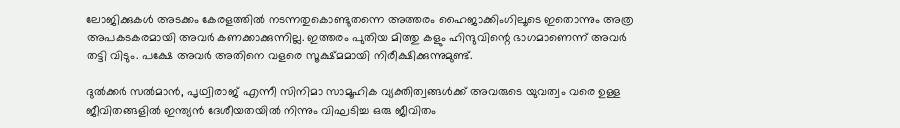ലോജിക്കുകള്‍ അടക്കം കേരളത്തില്‍ നടന്നതുകൊണ്ടുതന്നെ അത്തരം ഹൈജാക്കിംഗിലൂടെ ഇതൊന്നും അത്ര അപകടകരമായി അവര്‍ കണക്കാക്കുന്നില്ല. ഇത്തരം പുതിയ മിത്തു കളും ഹിന്ദുവിന്റെ ഭാഗമാണെന്ന് അവര്‍ തട്ടി വിടും. പക്ഷേ അവര്‍ അതിനെ വളരെ സൂക്ഷ്മമായി നിരീക്ഷിക്കുന്നുമുണ്ട്.

ദുല്‍ക്കര്‍ സല്‍മാന്‍, പൃഥ്വിരാജ് എന്നീ സിനിമാ സാമൂഹിക വ്യക്തിത്വങ്ങള്‍ക്ക് അവരുടെ യുവത്വം വരെ ഉള്ള ജീവിതങ്ങളില്‍ ഇന്ത്യന്‍ ദേശീയതയില്‍ നിന്നും വിഘടിച്ച ഒരു ജീവിതം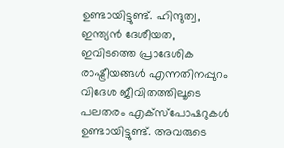ഉണ്ടായിട്ടുണ്ട്. ഹിന്ദുത്വ, ഇന്ത്യന്‍ ദേശീയത, ഇവിടത്തെ പ്രാദേശിക രാഷ്ട്രീയങ്ങള്‍ എന്നതിനപ്പുറം വിദേശ ജീവിതത്തിലൂടെ പലതരം എക്‌സ്‌പോഷറുകള്‍ ഉണ്ടായിട്ടുണ്ട്. അവരുടെ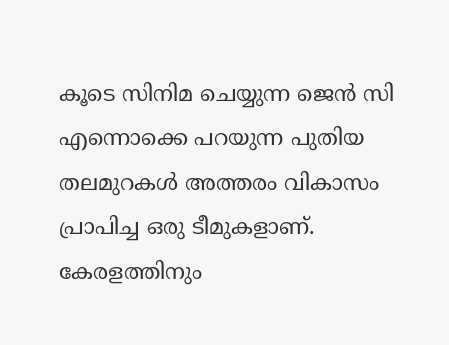കൂടെ സിനിമ ചെയ്യുന്ന ജെന്‍ സി എന്നൊക്കെ പറയുന്ന പുതിയ തലമുറകള്‍ അത്തരം വികാസം പ്രാപിച്ച ഒരു ടീമുകളാണ്. കേരളത്തിനും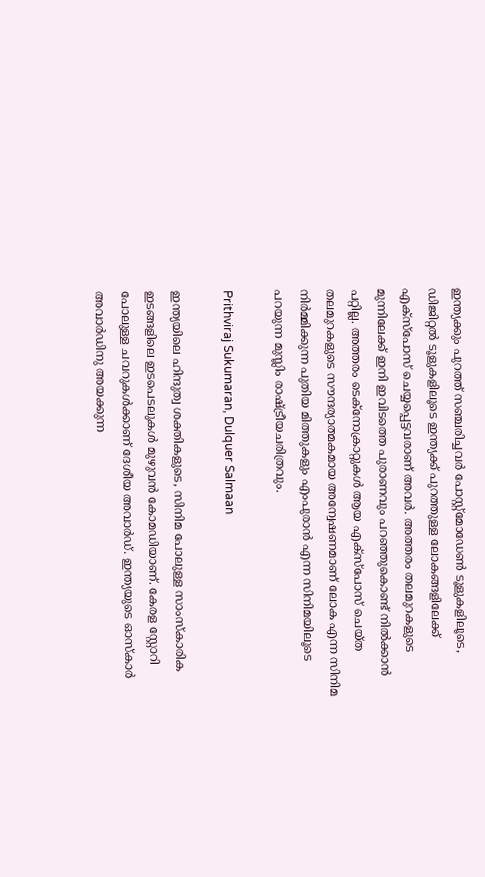ഇന്ത്യക്കും പുറത്ത് സഞ്ചരിച്ചവര്‍ പോസ്റ്റ്മോഡേണ്‍ ടൂളുകളിലൂടെ, ഡിജിറ്റല്‍ ടൂളുകളിലൂടെ ഇന്ത്യക്ക് പുറത്തുള്ള ലോകങ്ങളിലേക്ക് എക്‌സ്‌പോസ് ചെയ്യപ്പെട്ടവരാണ് അവര്‍. അത്തരം തലമുറകളുടെ മുന്നിലേക്ക് ഇനി ഇവിടത്തെ പുരാണവും പറഞ്ഞുകൊണ്ട് നില്‍ക്കാന്‍ പറ്റില്ല. അത്തരം ടെക്നോക്രാറ്റുകള്‍ ആയ എക്‌സ്‌പോസ് ചെയ്ത തലമുറകളുടെ സൗന്ദര്യാത്മകമായ അന്വേഷണമാണ് ലോക എന്ന സിനിമ നിര്‍മ്മിക്കുന്ന പുതിയ മിത്തുകളും എംപുരാന്‍ എന്ന സിനിമയിലൂടെ പറയുന്ന മുസ്ലിം രാഷ്ട്രീയചരിത്രവും.

Prithviraj Sukumaran, Dulquer Salmaan

ഇന്ത്യയിലെ ഹിന്ദുത്വ ശക്തികളുടെ, സിനിമ പോലുള്ള സാംസ്‌കാരിക ഇടങ്ങളിലെ ഇടപെടലുകള്‍ മുഴുവന്‍ കോമഡിയാണ്. കേരള സ്റ്റോറി പോലുള്ള ചവറുകള്‍ക്കാണ് ദേശീയ അവാര്‍ഡ്. ഇന്ത്യയുടെ ഓസ്‌കാര്‍ അവാര്‍ഡിനു അയക്കുന്ന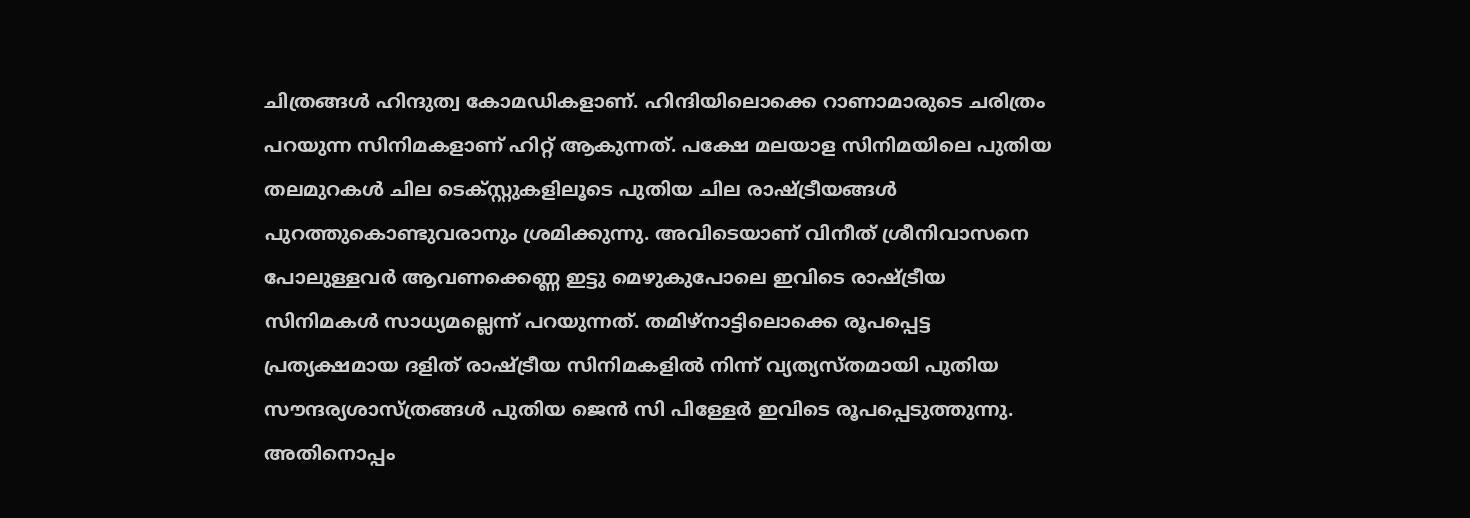ചിത്രങ്ങള്‍ ഹിന്ദുത്വ കോമഡികളാണ്. ഹിന്ദിയിലൊക്കെ റാണാമാരുടെ ചരിത്രം പറയുന്ന സിനിമകളാണ് ഹിറ്റ് ആകുന്നത്. പക്ഷേ മലയാള സിനിമയിലെ പുതിയ തലമുറകള്‍ ചില ടെക്സ്റ്റുകളിലൂടെ പുതിയ ചില രാഷ്ട്രീയങ്ങള്‍ പുറത്തുകൊണ്ടുവരാനും ശ്രമിക്കുന്നു. അവിടെയാണ് വിനീത് ശ്രീനിവാസനെ പോലുള്ളവര്‍ ആവണക്കെണ്ണ ഇട്ടു മെഴുകുപോലെ ഇവിടെ രാഷ്ട്രീയ സിനിമകള്‍ സാധ്യമല്ലെന്ന് പറയുന്നത്. തമിഴ്‌നാട്ടിലൊക്കെ രൂപപ്പെട്ട പ്രത്യക്ഷമായ ദളിത് രാഷ്ട്രീയ സിനിമകളില്‍ നിന്ന് വ്യത്യസ്തമായി പുതിയ സൗന്ദര്യശാസ്ത്രങ്ങള്‍ പുതിയ ജെന്‍ സി പിള്ളേര്‍ ഇവിടെ രൂപപ്പെടുത്തുന്നു. അതിനൊപ്പം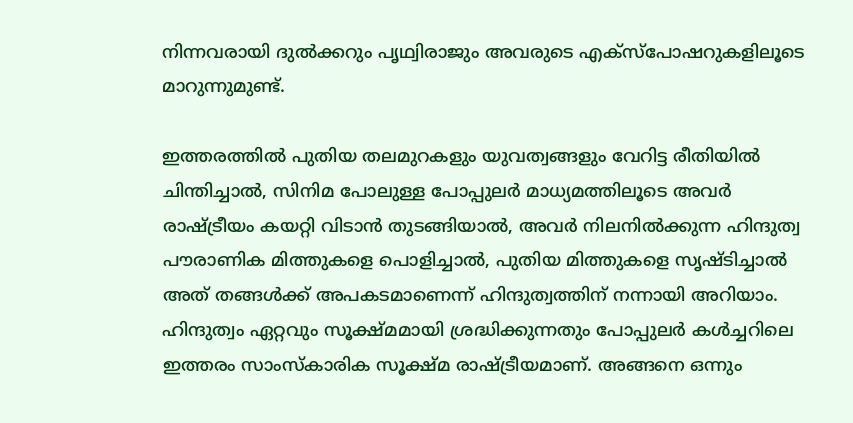നിന്നവരായി ദുല്‍ക്കറും പൃഥ്വിരാജും അവരുടെ എക്‌സ്‌പോഷറുകളിലൂടെ മാറുന്നുമുണ്ട്.

ഇത്തരത്തില്‍ പുതിയ തലമുറകളും യുവത്വങ്ങളും വേറിട്ട രീതിയില്‍ ചിന്തിച്ചാല്‍, സിനിമ പോലുള്ള പോപ്പുലര്‍ മാധ്യമത്തിലൂടെ അവര്‍ രാഷ്ട്രീയം കയറ്റി വിടാന്‍ തുടങ്ങിയാല്‍, അവര്‍ നിലനില്‍ക്കുന്ന ഹിന്ദുത്വ പൗരാണിക മിത്തുകളെ പൊളിച്ചാല്‍, പുതിയ മിത്തുകളെ സൃഷ്ടിച്ചാല്‍ അത് തങ്ങള്‍ക്ക് അപകടമാണെന്ന് ഹിന്ദുത്വത്തിന് നന്നായി അറിയാം. ഹിന്ദുത്വം ഏറ്റവും സൂക്ഷ്മമായി ശ്രദ്ധിക്കുന്നതും പോപ്പുലര്‍ കള്‍ച്ചറിലെ ഇത്തരം സാംസ്‌കാരിക സൂക്ഷ്മ രാഷ്ട്രീയമാണ്. അങ്ങനെ ഒന്നും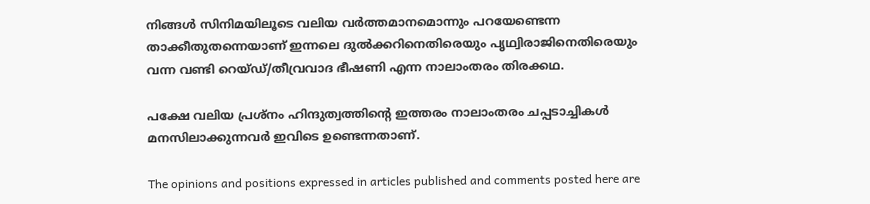നിങ്ങള്‍ സിനിമയിലൂടെ വലിയ വര്‍ത്തമാനമൊന്നും പറയേണ്ടെന്ന താക്കീതുതന്നെയാണ് ഇന്നലെ ദുല്‍ക്കറിനെതിരെയും പൃഥ്വിരാജിനെതിരെയും വന്ന വണ്ടി റെയ്ഡ്/തീവ്രവാദ ഭീഷണി എന്ന നാലാംതരം തിരക്കഥ.

പക്ഷേ വലിയ പ്രശ്‌നം ഹിന്ദുത്വത്തിന്റെ ഇത്തരം നാലാംതരം ചപ്പടാച്ചികള്‍ മനസിലാക്കുന്നവര്‍ ഇവിടെ ഉണ്ടെന്നതാണ്.

The opinions and positions expressed in articles published and comments posted here are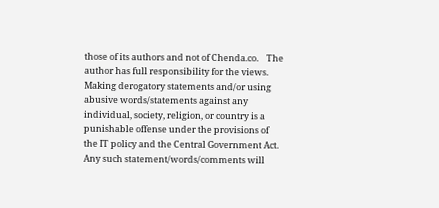those of its authors and not of Chenda.co.    The author has full responsibility for the views.   Making derogatory statements and/or using abusive words/statements against any individual, society, religion, or country is a punishable offense under the provisions of the IT policy and the Central Government Act.   Any such statement/words/comments will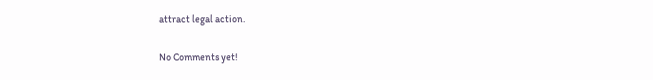attract legal action.

No Comments yet!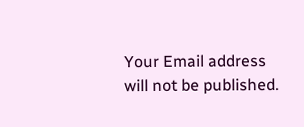Your Email address will not be published.